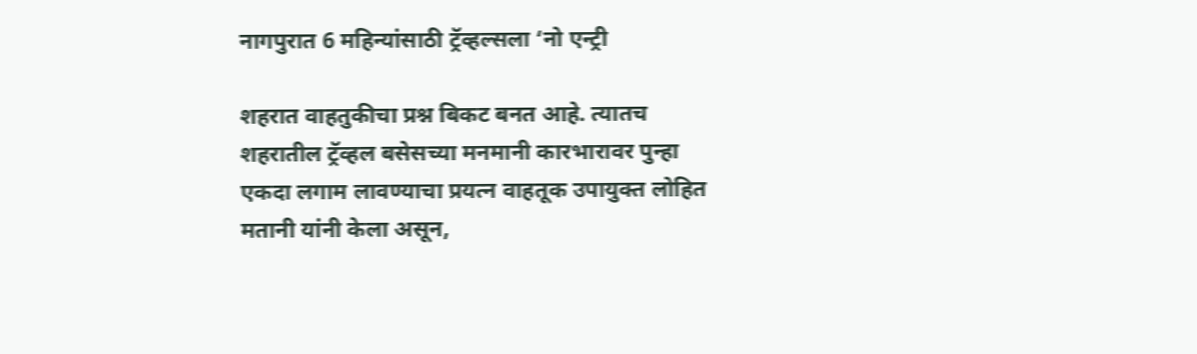नागपुरात 6 महिन्यांसाठी ट्रॅव्हल्सला ‘नो एन्ट्री

शहरात वाहतुकीचा प्रश्न बिकट बनत आहे. त्यातच शहरातील ट्रॅव्हल बसेसच्या मनमानी कारभारावर पुन्हा एकदा लगाम लावण्याचा प्रयत्न वाहतूक उपायुक्त लोहित मतानी यांनी केला असून,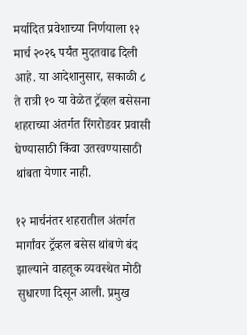मर्यादित प्रवेशाच्या निर्णयाला १२ मार्च २०२६ पर्यंत मुदतवाढ दिली आहे. या आदेशानुसार, सकाळी ८ ते रात्री १० या वेळेत ट्रॅव्हल बसेसना शहराच्या अंतर्गत रिंगरोडवर प्रवासी घेण्यासाठी किंवा उतरवण्यासाठी थांबता येणार नाही.

१२ मार्चनंतर शहरातील अंतर्गत मार्गांवर ट्रॅव्हल बसेस थांबणे बंद झाल्याने वाहतूक व्यवस्थेत मोठी सुधारणा दिसून आली. प्रमुख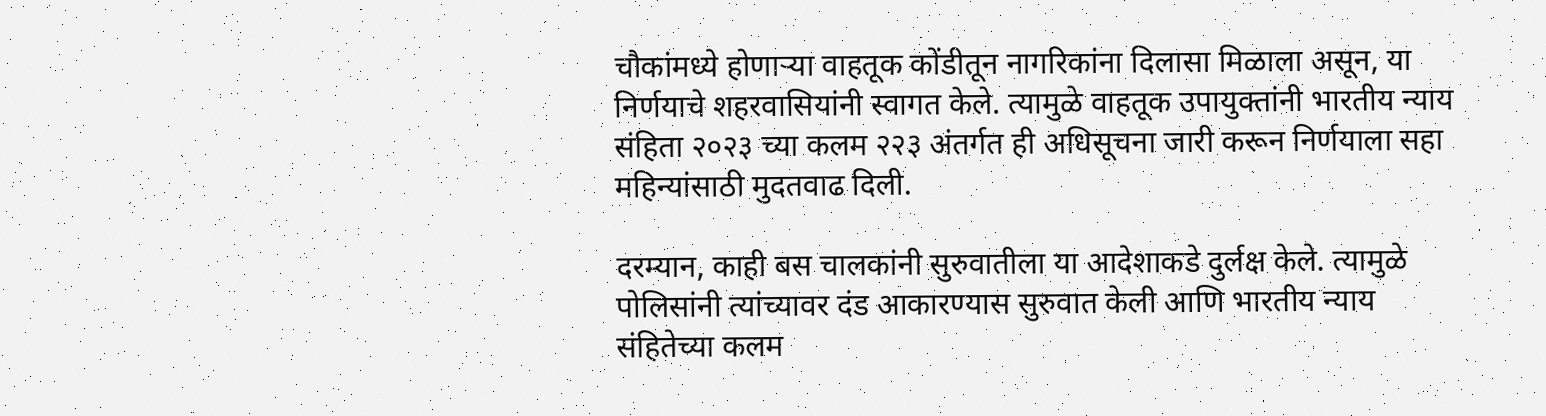चौकांमध्ये होणाऱ्या वाहतूक कोंडीतून नागरिकांना दिलासा मिळाला असून, या निर्णयाचे शहरवासियांनी स्वागत केले. त्यामुळे वाहतूक उपायुक्तांनी भारतीय न्याय संहिता २०२३ च्या कलम २२३ अंतर्गत ही अधिसूचना जारी करून निर्णयाला सहा महिन्यांसाठी मुदतवाढ दिली.

दरम्यान, काही बस चालकांनी सुरुवातीला या आदेशाकडे दुर्लक्ष केले. त्यामुळे पोलिसांनी त्यांच्यावर दंड आकारण्यास सुरुवात केली आणि भारतीय न्याय संहितेच्या कलम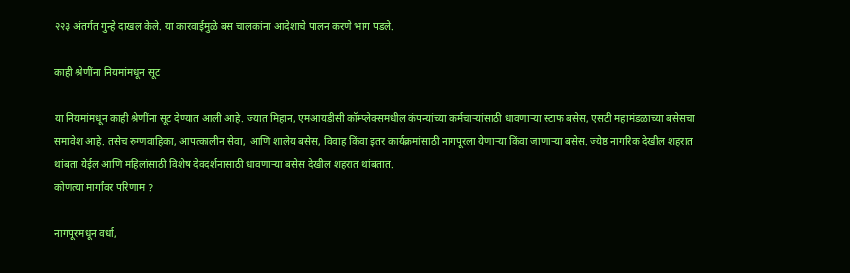२२३ अंतर्गत गुन्हे दाखल केले. या कारवाईमुळे बस चालकांना आदेशाचे पालन करणे भाग पडले.

काही श्रेणींना नियमांमधून सूट

या नियमांमधून काही श्रेणींना सूट देण्यात आली आहे. ज्यात मिहान, एमआयडीसी कॉम्प्लेक्समधील कंपन्यांच्या कर्मचाऱ्यांसाठी धावणाऱ्या स्टाफ बसेस, एसटी महामंडळाच्या बसेसचा समावेश आहे. तसेच रुग्णवाहिका, आपत्कालीन सेवा, आणि शालेय बसेस, विवाह किंवा इतर कार्यक्रमांसाठी नागपूरला येणाऱ्या किंवा जाणाऱ्या बसेस. ज्येष्ठ नागरिक देखील शहरात थांबता येईल आणि महिलांसाठी विशेष देवदर्शनासाठी धावणाऱ्या बसेस देखील शहरात थांबतात.
कोणत्या मार्गांवर परिणाम ?

नागपूरमधून वर्धा,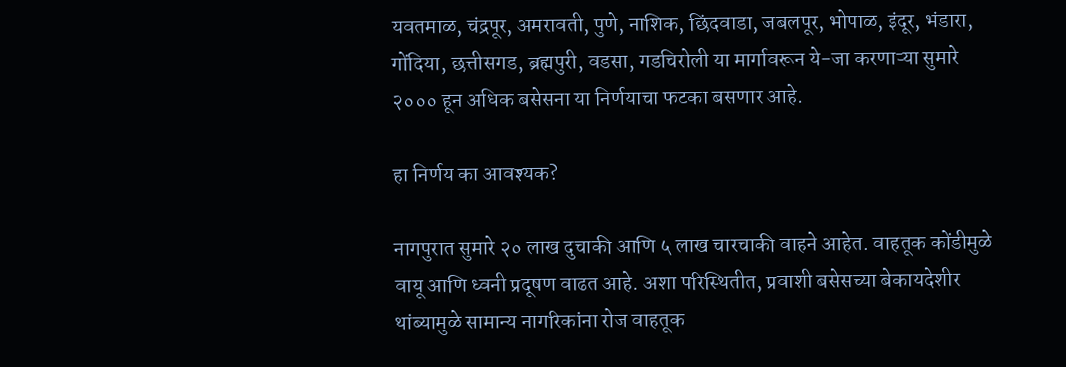यवतमाळ, चंद्रपूर, अमरावती, पुणे, नाशिक, छिंदवाडा, जबलपूर, भोपाळ, इंदूर, भंडारा, गोंदिया, छत्तीसगड, ब्रह्मपुरी, वडसा, गडचिरोली या मार्गावरून ये-जा करणाऱ्या सुमारे २००० हून अधिक बसेसना या निर्णयाचा फटका बसणार आहे.

हा निर्णय का आवश्यक?

नागपुरात सुमारे २० लाख दुचाकी आणि ५ लाख चारचाकी वाहने आहेत. वाहतूक कोंडीमुळे वायू आणि ध्वनी प्रदूषण वाढत आहे. अशा परिस्थितीत, प्रवाशी बसेसच्या बेकायदेशीर थांब्यामुळे सामान्य नागरिकांना रोज वाहतूक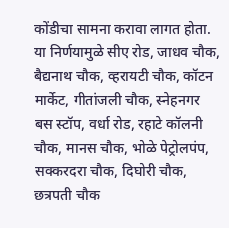कोंडीचा सामना करावा लागत होता. या निर्णयामुळे सीए रोड, जाधव चौक, बैद्यनाथ चौक, व्हरायटी चौक, कॉटन मार्केट, गीतांजली चौक, स्नेहनगर बस स्टॉप, वर्धा रोड, रहाटे कॉलनी चौक, मानस चौक, भोळे पेट्रोलपंप, सक्करदरा चौक, दिघोरी चौक, छत्रपती चौक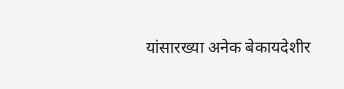यांसारख्या अनेक बेकायदेशीर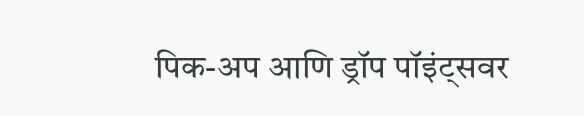पिक-अप आणि ड्रॉप पॉइंट्सवर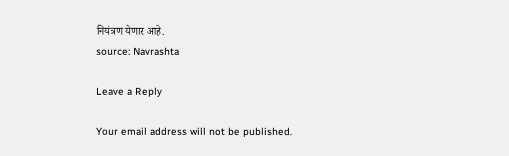नियंत्रण येणार आहे.
source: Navrashta

Leave a Reply

Your email address will not be published.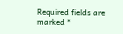Required fields are marked *